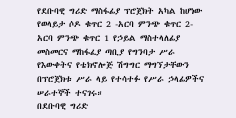የደቡባዊ ግሪድ ማስፋፊያ ፕሮጀክት አካል ከሆነው የወላይታ ሶዶ ቁጥር 2 -አርባ ምንጭ ቁጥር 2- አርባ ምንጭ ቁጥር 1 የኃይል ማስተላለፊያ መስመርና ማከፋፈያ ጣቢያ የግንባታ ሥራ የእውቀትና የቴክኖሎጅ ሽግግር ማግኘታቸውን በፕሮጀክቱ ሥራ ላይ የተሳተፉ የሥራ ኃላፊዎችና ሠራተኞች ተናገሩ።
በደቡባዊ ግሪድ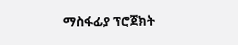ማስፋፊያ ፕሮጀክት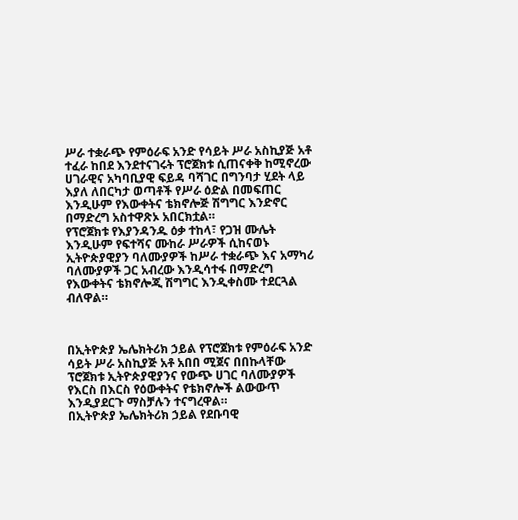ሥራ ተቋራጭ የምዕራፍ አንድ የሳይት ሥራ አስኪያጅ አቶ ተፈራ ከበደ እንደተናገሩት ፕሮጀክቱ ሲጠናቀቅ ከሚኖረው ሀገራዊና አካባቢያዊ ፍይዳ ባሻገር በግንባታ ሂደት ላይ እያለ ለበርካታ ወጣቶች የሥራ ዕድል በመፍጠር እንዲሁም የእውቀትና ቴክኖሎጅ ሽግግር እንድኖር በማድረግ አስተዋጽኦ አበርክቷል።
የፕሮጀክቱ የእያንዳንዱ ዕቃ ተከላ፣ የጋዝ ሙሌት እንዲሁም የፍተሻና ሙከራ ሥራዎች ሲከናወኑ ኢትዮጵያዊያን ባለሙያዎች ከሥራ ተቋራጭ እና አማካሪ ባለሙያዎች ጋር አብረው እንዲሳተፋ በማድረግ የእውቀትና ቴክኖሎጂ ሽግግር እንዲቀስሙ ተደርጓል ብለዋል።



በኢትዮጵያ ኤሌክትሪክ ኃይል የፕሮጀክቱ የምዕራፍ አንድ ሳይት ሥራ አስኪያጅ አቶ አበበ ሚጀና በበኩላቸው ፕሮጀክቱ ኢትዮጵያዊያንና የውጭ ሀገር ባለሙያዎች የእርስ በእርስ የዕውቀትና የቴክኖሎች ልውውጥ እንዲያደርጉ ማስቻሉን ተናግረዋል።
በኢትዮጵያ ኤሌክትሪክ ኃይል የደቡባዊ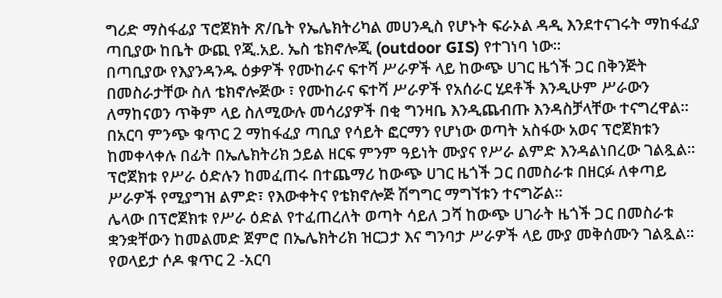ግሪድ ማስፋፊያ ፕሮጀክት ጽ/ቤት የኤሌክትሪካል መሀንዲስ የሆኑት ፍራኦል ዳዲ እንደተናገሩት ማከፋፈያ ጣቢያው ከቤት ውጪ የጂ.አይ. ኤስ ቴክኖሎጂ (outdoor GIS) የተገነባ ነው።
በጣቢያው የእያንዳንዱ ዕቃዎች የሙከራና ፍተሻ ሥራዎች ላይ ከውጭ ሀገር ዜጎች ጋር በቅንጅት በመስራታቸው ስለ ቴክኖሎጅው ፣ የሙከራና ፍተሻ ሥራዎች የአሰራር ሂደቶች እንዲሁም ሥራውን ለማከናወን ጥቅም ላይ ስለሚውሉ መሳሪያዎች በቂ ግንዛቤ እንዲጨብጡ እንዳስቻላቸው ተናግረዋል።
በአርባ ምንጭ ቁጥር 2 ማከፋፈያ ጣቢያ የሳይት ፎርማን የሆነው ወጣት አስፋው አወና ፕሮጀክቱን ከመቀላቀሉ በፊት በኤሌክትሪክ ኃይል ዘርፍ ምንም ዓይነት ሙያና የሥራ ልምድ እንዳልነበረው ገልጿል።
ፕሮጀክቱ የሥራ ዕድሉን ከመፈጠሩ በተጨማሪ ከውጭ ሀገር ዜጎች ጋር በመስራቱ በዘርፉ ለቀጣይ ሥራዎች የሚያግዝ ልምድ፣ የእውቀትና የቴክኖሎጅ ሽግግር ማግኘቱን ተናግሯል።
ሌላው በፕሮጀክቱ የሥራ ዕድል የተፈጠረለት ወጣት ሳይለ ጋሻ ከውጭ ሀገራት ዜጎች ጋር በመስራቱ ቋንቋቸውን ከመልመድ ጀምሮ በኤሌክትሪክ ዝርጋታ እና ግንባታ ሥራዎች ላይ ሙያ መቅሰሙን ገልጿል።
የወላይታ ሶዶ ቁጥር 2 -አርባ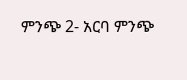ምንጭ 2- አርባ ምንጭ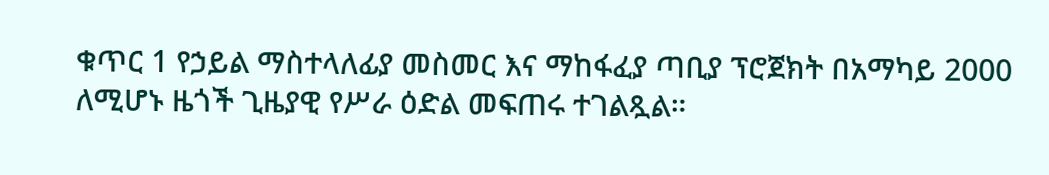ቁጥር 1 የኃይል ማስተላለፊያ መስመር እና ማከፋፈያ ጣቢያ ፕሮጀክት በአማካይ 2000 ለሚሆኑ ዜጎች ጊዜያዊ የሥራ ዕድል መፍጠሩ ተገልጿል።